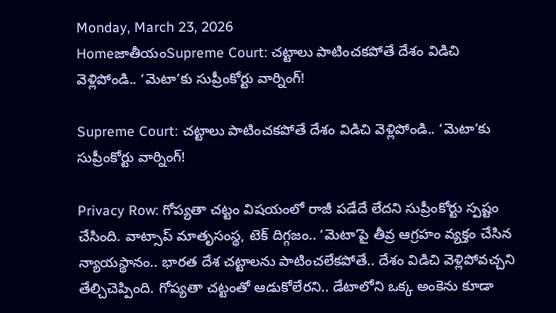Monday, March 23, 2026
HomeజాతీయంSupreme Court: చట్టాలు పాటించకపోతే దేశం విడిచి వెళ్లిపోండి.. ‘మెటా’కు సుప్రీంకోర్టు వార్నింగ్!

Supreme Court: చట్టాలు పాటించకపోతే దేశం విడిచి వెళ్లిపోండి.. ‘మెటా’కు సుప్రీంకోర్టు వార్నింగ్!

Privacy Row: గోప్యతా చట్టం విషయంలో రాజీ పడేదే లేదని సుప్రీంకోర్టు స్పష్టం చేసింది. వాట్సాప్‌ మాతృసంస్థ, టెక్‌ దిగ్గజం.. ‘మెటా’పై తీవ్ర ఆగ్రహం వ్యక్తం చేసిన న్యాయస్థానం.. భారత దేశ చట్టాలను పాటించలేకపోతే.. దేశం విడిచి వెళ్లిపోవచ్చని తేల్చిచెప్పింది. గోప్యతా చట్టంతో ఆడుకోలేరని.. డేటాలోని ఒక్క అంకెను కూడా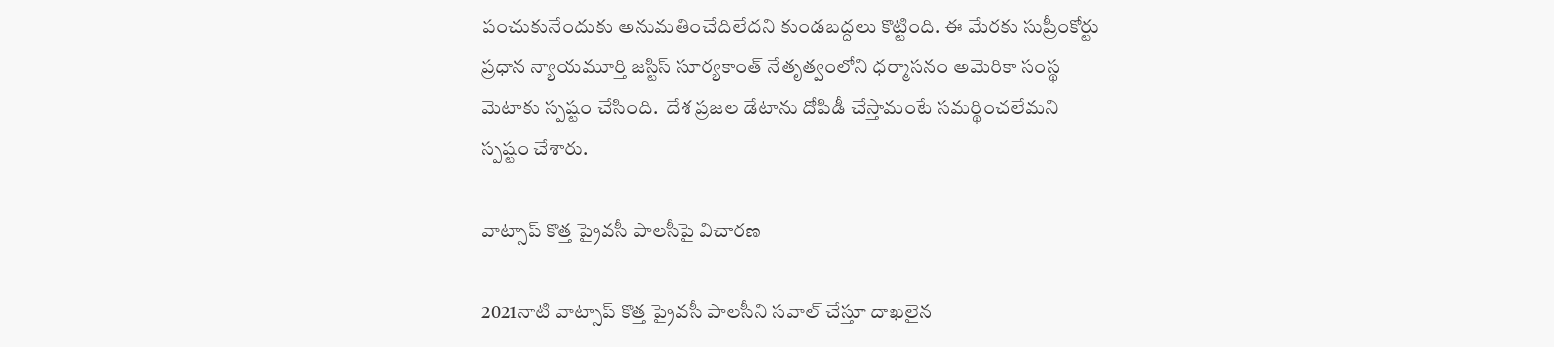పంచుకునేందుకు అనుమతించేదిలేదని కుండబద్దలు కొట్టింది. ఈ మేరకు సుప్రీంకోర్టు ప్రధాన న్యాయమూర్తి జస్టిస్‌ సూర్యకాంత్‌ నేతృత్వంలోని ధర్మాసనం అమెరికా సంస్థ మెటాకు స్పష్టం చేసింది.  దేశ ప్రజల డేటాను దోపిడీ చేస్తామంటే సమర్థించలేమని స్పష్టం చేశారు.

వాట్సాప్‌ కొత్త ప్రైవసీ పాలసీపై విచారణ

2021నాటి వాట్సాప్‌ కొత్త ప్రైవసీ పాలసీని సవాల్‌ చేస్తూ దాఖలైన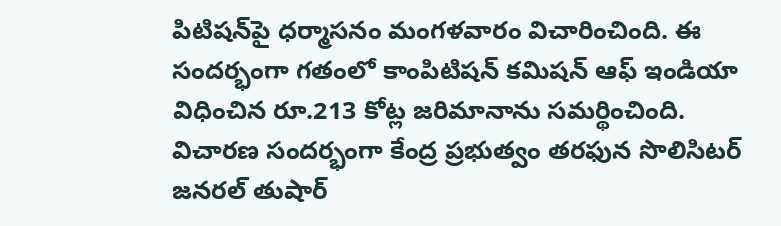పిటిషన్‌పై ధర్మాసనం మంగళవారం విచారించింది. ఈ సందర్భంగా గతంలో కాంపిటిషన్‌ కమిషన్‌ ఆఫ్‌ ఇండియా విధించిన రూ.213 కోట్ల జరిమానాను సమర్థించింది. విచారణ సందర్భంగా కేంద్ర ప్రభుత్వం తరఫున సొలిసిటర్‌ జనరల్‌ తుషార్‌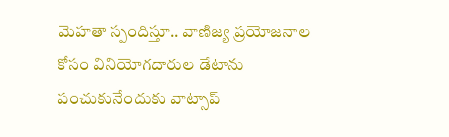మెహతా స్పందిస్తూ.. వాణిజ్య ప్రయోజనాల కోసం వినియోగదారుల డేటాను పంచుకునేందుకు వాట్సాప్‌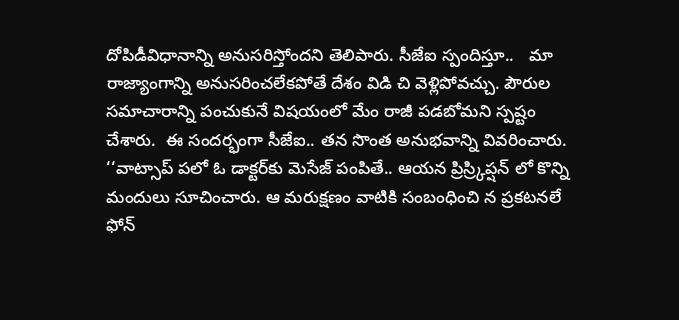దోపిడీవిధానాన్ని అనుసరిస్తోందని తెలిపారు. సీజేఐ స్పందిస్తూ..   మా రాజ్యాంగాన్ని అనుసరించలేకపోతే దేశం విడి చి వెళ్లిపోవచ్చు. పౌరుల సమాచారాన్ని పంచుకునే విషయంలో మేం రాజీ పడబోమని స్పష్టం చేశారు.  ఈ సందర్భంగా సీజేఐ.. తన సొంత అనుభవాన్ని వివరించారు. ‘‘వాట్సాప్ పలో ఓ డాక్టర్‌కు మెసేజ్ పంపితే.. ఆయన ప్రిస్ర్కిప్షన్‌ లో కొన్ని మందులు సూచించారు. ఆ మరుక్షణం వాటికి సంబంధించి న ప్రకటనలే ఫోన్‌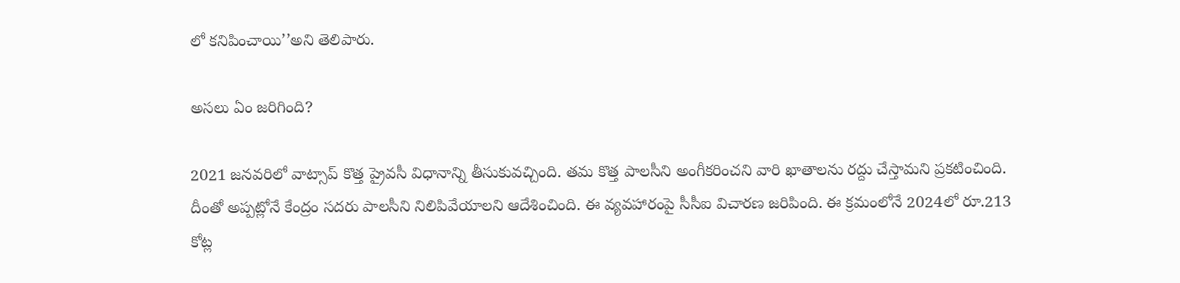లో కనిపించాయి’’అని తెలిపారు.

అసలు ఏం జరిగింది?

2021 జనవరిలో వాట్సాప్‌ కొత్త ప్రైవసీ విధానాన్ని తీసుకువచ్చింది. తమ కొత్త పాలసీని అంగీకరించని వారి ఖాతాలను రద్దు చేస్తామని ప్రకటించింది. దీంతో అప్పట్లోనే కేంద్రం సదరు పాలసీని నిలిపివేయాలని ఆదేశించింది. ఈ వ్యవహారంపై సీసీఐ విచారణ జరిపింది. ఈ క్రమంలోనే 2024లో రూ.213 కోట్ల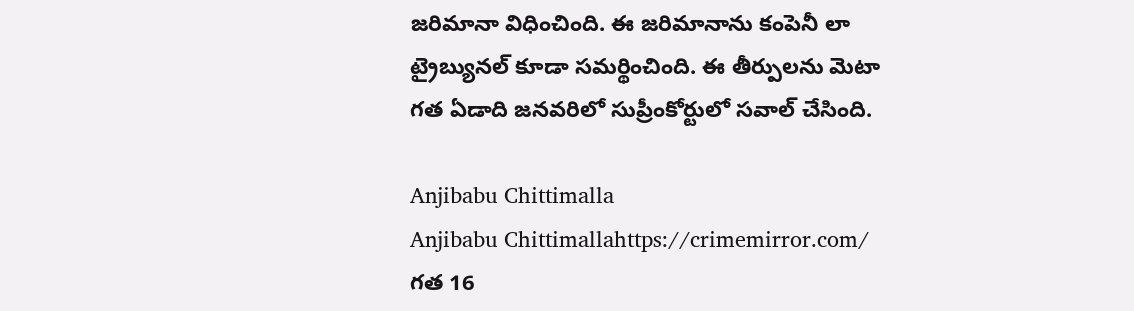జరిమానా విధించింది. ఈ జరిమానాను కంపెనీ లా ట్రైబ్యునల్‌ కూడా సమర్థించింది. ఈ తీర్పులను మెటా గత ఏడాది జనవరిలో సుప్రీంకోర్టులో సవాల్‌ చేసింది.

Anjibabu Chittimalla
Anjibabu Chittimallahttps://crimemirror.com/
గత 16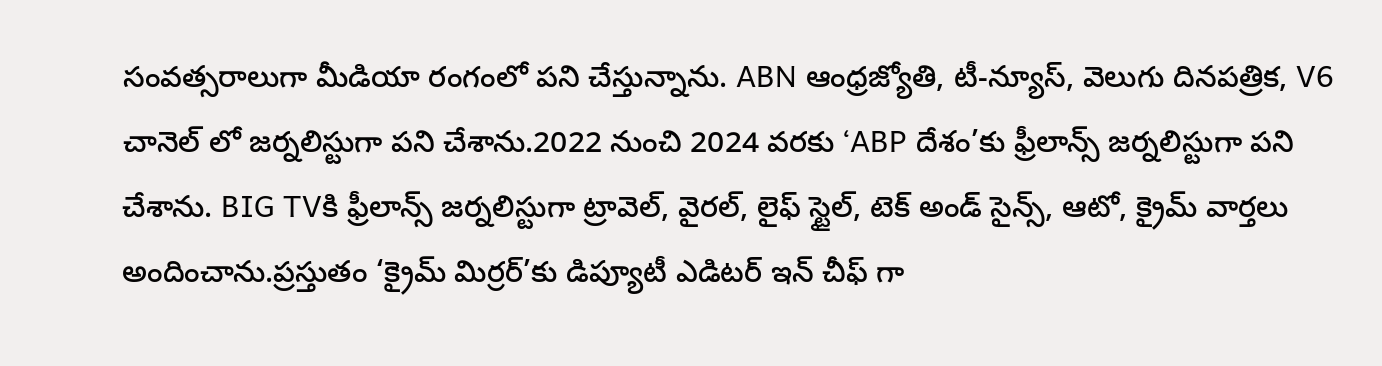సంవత్సరాలుగా మీడియా రంగంలో పని చేస్తున్నాను. ABN ఆంధ్రజ్యోతి, టీ-న్యూస్‌, వెలుగు దినపత్రిక, V6 చానెల్ లో జర్నలిస్టుగా పని చేశాను.2022 నుంచి 2024 వరకు ‘ABP దేశం’కు ఫ్రీలాన్స్ జర్నలిస్టుగా పని చేశాను. BIG TVకి ఫ్రీలాన్స్ జర్నలిస్టుగా ట్రావెల్, వైరల్, లైఫ్ స్టైల్, టెక్ అండ్ సైన్స్, ఆటో, క్రైమ్ వార్తలు అందించాను.ప్రస్తుతం ‘క్రైమ్ మిర్రర్’కు డిప్యూటీ ఎడిటర్ ఇన్ చీఫ్ గా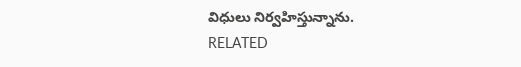విధులు నిర్వహిస్తున్నాను.
RELATED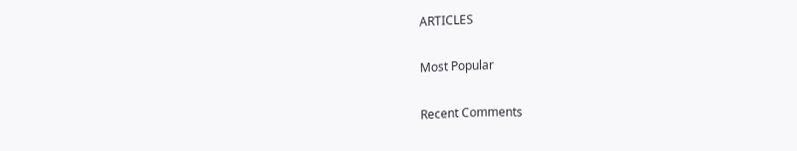ARTICLES

Most Popular

Recent Comments